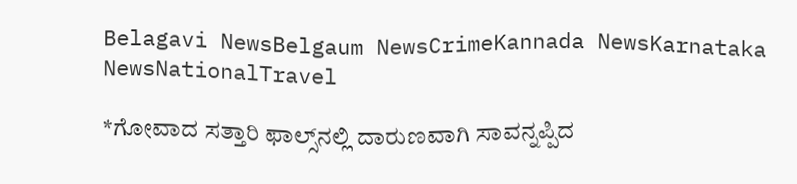Belagavi NewsBelgaum NewsCrimeKannada NewsKarnataka NewsNationalTravel

*ಗೋವಾದ ಸತ್ತಾರಿ ಫಾಲ್ಸ್‌ನಲ್ಲಿ ದಾರುಣವಾಗಿ ಸಾವನ್ನಪ್ಪಿದ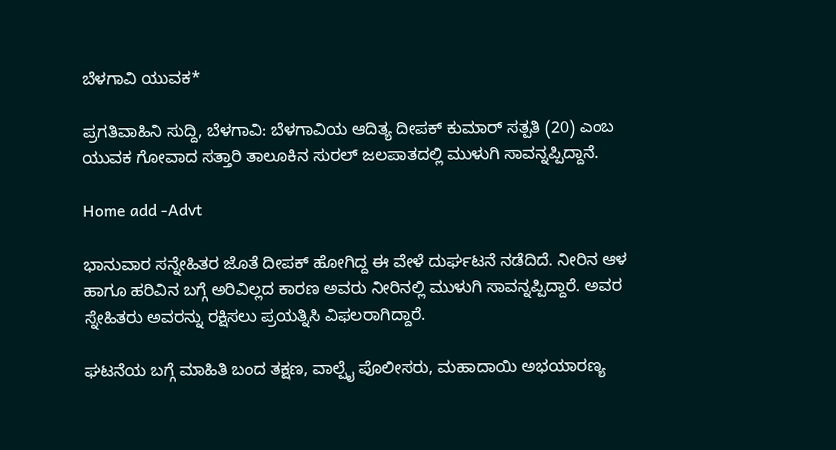ಬೆಳಗಾವಿ ಯುವಕ*

ಪ್ರಗತಿವಾಹಿನಿ ಸುದ್ದಿ, ಬೆಳಗಾವಿ: ಬೆಳಗಾವಿಯ ಆದಿತ್ಯ ದೀಪಕ್ ಕುಮಾರ್ ಸತ್ಪತಿ (20) ಎಂಬ ಯುವಕ ಗೋವಾದ ಸತ್ತಾರಿ ತಾಲೂಕಿನ ಸುರಲ್ ಜಲಪಾತದಲ್ಲಿ ಮುಳುಗಿ ಸಾವನ್ನಪ್ಪಿದ್ದಾನೆ.

Home add -Advt

ಭಾನುವಾರ ಸನ್ನೇಹಿತರ ಜೊತೆ ದೀಪಕ್ ಹೋಗಿದ್ದ ಈ ವೇಳೆ ದುರ್ಘಟನೆ ನಡೆದಿದೆ. ನೀರಿನ ಆಳ ಹಾಗೂ ಹರಿವಿನ ಬಗ್ಗೆ ಅರಿವಿಲ್ಲದ ಕಾರಣ ಅವರು ನೀರಿನಲ್ಲಿ ಮುಳುಗಿ ಸಾವನ್ನಪ್ಪಿದ್ದಾರೆ. ಅವರ ಸ್ನೇಹಿತರು ಅವರನ್ನು ರಕ್ಷಿಸಲು ಪ್ರಯತ್ನಿಸಿ ವಿಫಲರಾಗಿದ್ದಾರೆ.

ಘಟನೆಯ ಬಗ್ಗೆ ಮಾಹಿತಿ ಬಂದ ತಕ್ಷಣ, ವಾಲ್ಪೈ ಪೊಲೀಸರು, ಮಹಾದಾಯಿ ಅಭಯಾರಣ್ಯ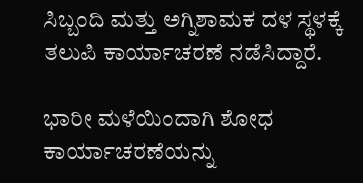ಸಿಬ್ಬಂದಿ ಮತ್ತು ಅಗ್ನಿಶಾಮಕ ದಳ ಸ್ಥಳಕ್ಕೆ ತಲುಪಿ ಕಾರ್ಯಾಚರಣೆ ನಡೆಸಿದ್ದಾರೆ.

ಭಾರೀ ಮಳೆಯಿಂದಾಗಿ ಶೋಧ ಕಾರ್ಯಾಚರಣೆಯನ್ನು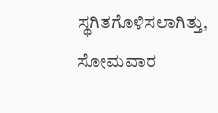ಸ್ಥಗಿತಗೊಳಿಸಲಾಗಿತ್ತು, ಸೋಮವಾರ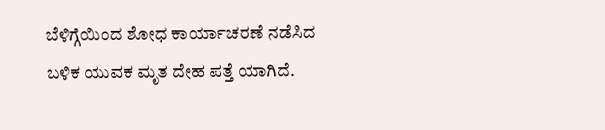ಬೆಳಿಗ್ಗೆಯಿಂದ ಶೋಧ ಕಾರ್ಯಾಚರಣೆ ನಡೆಸಿದ ಬಳಿಕ ಯುವಕ ಮೃತ ದೇಹ ಪತ್ತೆ ಯಾಗಿದೆ.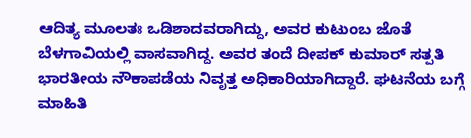ಆದಿತ್ಯ ಮೂಲತಃ ಒಡಿಶಾದವರಾಗಿದ್ದು, ಅವರ ಕುಟುಂಬ ಜೊತೆ ಬೆಳಗಾವಿಯಲ್ಲಿ ವಾಸವಾಗಿದ್ದ. ಅವರ ತಂದೆ ದೀಪಕ್ ಕುಮಾರ್ ಸತ್ಪತಿ ಭಾರತೀಯ ನೌಕಾಪಡೆಯ ನಿವೃತ್ತ ಅಧಿಕಾರಿಯಾಗಿದ್ದಾರೆ. ಘಟನೆಯ ಬಗ್ಗೆ ಮಾಹಿತಿ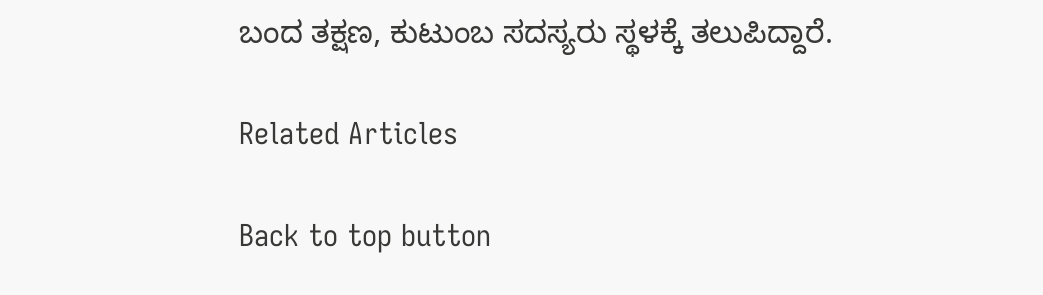ಬಂದ ತಕ್ಷಣ, ಕುಟುಂಬ ಸದಸ್ಯರು ಸ್ಥಳಕ್ಕೆ ತಲುಪಿದ್ದಾರೆ.

Related Articles

Back to top button